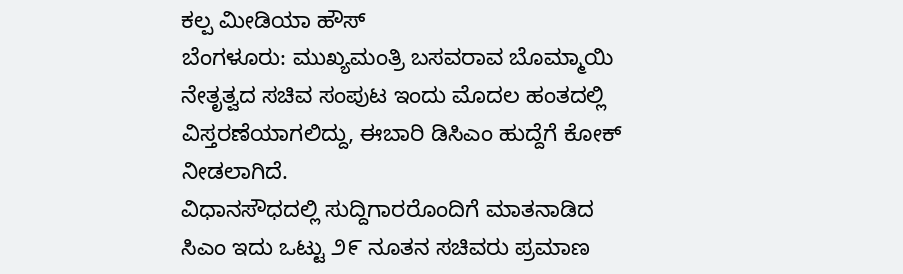ಕಲ್ಪ ಮೀಡಿಯಾ ಹೌಸ್
ಬೆಂಗಳೂರು: ಮುಖ್ಯಮಂತ್ರಿ ಬಸವರಾವ ಬೊಮ್ಮಾಯಿ ನೇತೃತ್ವದ ಸಚಿವ ಸಂಪುಟ ಇಂದು ಮೊದಲ ಹಂತದಲ್ಲಿ ವಿಸ್ತರಣೆಯಾಗಲಿದ್ದು, ಈಬಾರಿ ಡಿಸಿಎಂ ಹುದ್ದೆಗೆ ಕೋಕ್ ನೀಡಲಾಗಿದೆ.
ವಿಧಾನಸೌಧದಲ್ಲಿ ಸುದ್ದಿಗಾರರೊಂದಿಗೆ ಮಾತನಾಡಿದ ಸಿಎಂ ಇದು ಒಟ್ಟು ೨೯ ನೂತನ ಸಚಿವರು ಪ್ರಮಾಣ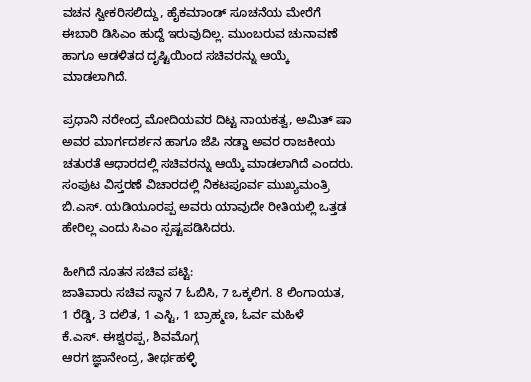ವಚನ ಸ್ವೀಕರಿಸಲಿದ್ದು, ಹೈಕಮಾಂಡ್ ಸೂಚನೆಯ ಮೇರೆಗೆ ಈಬಾರಿ ಡಿಸಿಎಂ ಹುದ್ದೆ ಇರುವುದಿಲ್ಲ. ಮುಂಬರುವ ಚುನಾವಣೆ ಹಾಗೂ ಆಡಳಿತದ ದೃಷ್ಟಿಯಿಂದ ಸಚಿವರನ್ನು ಆಯ್ಕೆ ಮಾಡಲಾಗಿದೆ.

ಪ್ರಧಾನಿ ನರೇಂದ್ರ ಮೋದಿಯವರ ದಿಟ್ಟ ನಾಯಕತ್ವ, ಅಮಿತ್ ಷಾ ಅವರ ಮಾರ್ಗದರ್ಶನ ಹಾಗೂ ಜೆಪಿ ನಡ್ಡಾ ಅವರ ರಾಜಕೀಯ ಚತುರತೆ ಆಧಾರದಲ್ಲಿ ಸಚಿವರನ್ನು ಆಯ್ಕೆ ಮಾಡಲಾಗಿದೆ ಎಂದರು.
ಸಂಪುಟ ವಿಸ್ತರಣೆ ವಿಚಾರದಲ್ಲಿ ನಿಕಟಪೂರ್ವ ಮುಖ್ಯಮಂತ್ರಿ ಬಿ.ಎಸ್. ಯಡಿಯೂರಪ್ಪ ಅವರು ಯಾವುದೇ ರೀತಿಯಲ್ಲಿ ಒತ್ತಡ ಹೇರಿಲ್ಲ ಎಂದು ಸಿಎಂ ಸ್ಪಷ್ಟಪಡಿಸಿದರು.

ಹೀಗಿದೆ ನೂತನ ಸಚಿವ ಪಟ್ಟಿ:
ಜಾತಿವಾರು ಸಚಿವ ಸ್ಥಾನ 7 ಓಬಿಸಿ, 7 ಒಕ್ಕಲಿಗ. 8 ಲಿಂಗಾಯತ, 1 ರೆಡ್ಡಿ, 3 ದಲಿತ, 1 ಎಸ್ಟಿ, 1 ಬ್ರಾಹ್ಮಣ, ಓರ್ವ ಮಹಿಳೆ
ಕೆ.ಎಸ್. ಈಶ್ವರಪ್ಪ, ಶಿವಮೊಗ್ಗ
ಆರಗ ಜ್ಞಾನೇಂದ್ರ, ತೀರ್ಥಹಳ್ಳಿ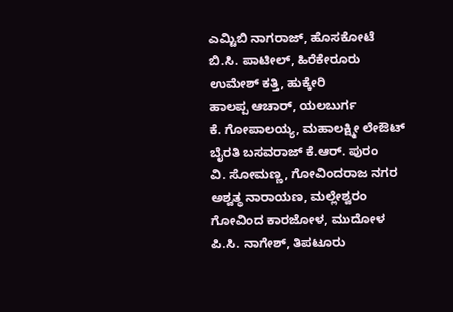ಎಮ್ಟಿಬಿ ನಾಗರಾಜ್, ಹೊಸಕೋಟೆ
ಬಿ.ಸಿ. ಪಾಟೀಲ್, ಹಿರೆಕೇರೂರು
ಉಮೇಶ್ ಕತ್ತಿ, ಹುಕ್ಕೇರಿ
ಹಾಲಪ್ಪ ಆಚಾರ್, ಯಲಬುರ್ಗ
ಕೆ. ಗೋಪಾಲಯ್ಯ, ಮಹಾಲಕ್ಷ್ಮೀ ಲೇಔಟ್
ಬೈರತಿ ಬಸವರಾಜ್ ಕೆ.ಆರ್. ಪುರಂ
ವಿ. ಸೋಮಣ್ಣ, ಗೋವಿಂದರಾಜ ನಗರ
ಅಶ್ವತ್ಥ ನಾರಾಯಣ, ಮಲ್ಲೇಶ್ವರಂ
ಗೋವಿಂದ ಕಾರಜೋಳ, ಮುದೋಳ
ಪಿ.ಸಿ. ನಾಗೇಶ್, ತಿಪಟೂರು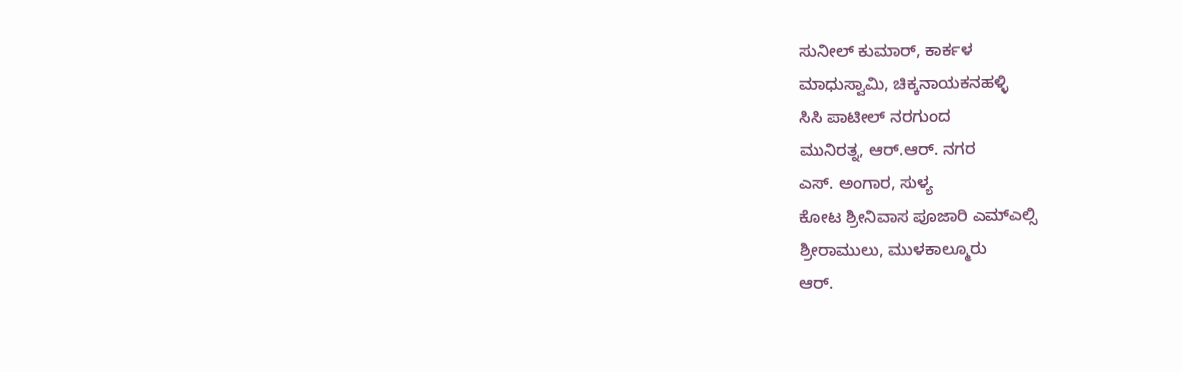ಸುನೀಲ್ ಕುಮಾರ್, ಕಾರ್ಕಳ
ಮಾಧುಸ್ವಾಮಿ, ಚಿಕ್ಕನಾಯಕನಹಳ್ಳಿ
ಸಿಸಿ ಪಾಟೀಲ್ ನರಗುಂದ
ಮುನಿರತ್ನ, ಆರ್.ಆರ್. ನಗರ
ಎಸ್. ಅಂಗಾರ, ಸುಳ್ಯ
ಕೋಟ ಶ್ರೀನಿವಾಸ ಪೂಜಾರಿ ಎಮ್ಎಲ್ಸಿ
ಶ್ರೀರಾಮುಲು, ಮುಳಕಾಲ್ಮೂರು
ಆರ್.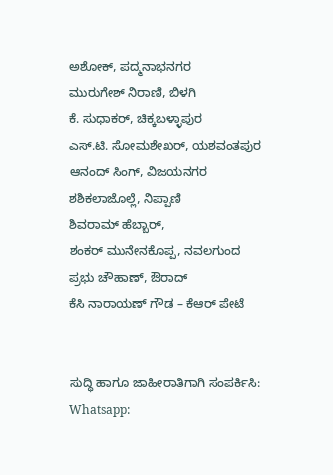ಅಶೋಕ್, ಪದ್ಮನಾಭನಗರ
ಮುರುಗೇಶ್ ನಿರಾಣಿ, ಬಿಳಗಿ
ಕೆ. ಸುಧಾಕರ್, ಚಿಕ್ಕಬಳ್ಳಾಪುರ
ಎಸ್.ಟಿ. ಸೋಮಶೇಖರ್, ಯಶವಂತಪುರ
ಆನಂದ್ ಸಿಂಗ್, ವಿಜಯನಗರ
ಶಶಿಕಲಾಜೊಲ್ಲೆ, ನಿಪ್ಪಾಣಿ
ಶಿವರಾಮ್ ಹೆಬ್ಬಾರ್,
ಶಂಕರ್ ಮುನೇನಕೊಪ್ಪ, ನವಲಗುಂದ
ಪ್ರಭು ಚೌಹಾಣ್, ಔರಾದ್
ಕೆಸಿ ನಾರಾಯಣ್ ಗೌಡ – ಕೆಆರ್ ಪೇಟೆ


ಸುದ್ಧಿ ಹಾಗೂ ಜಾಹೀರಾತಿಗಾಗಿ ಸಂಪರ್ಕಿಸಿ: Whatsapp: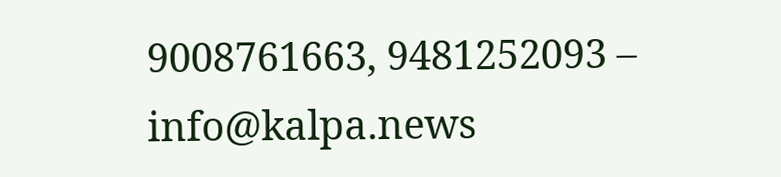9008761663, 9481252093 – info@kalpa.news